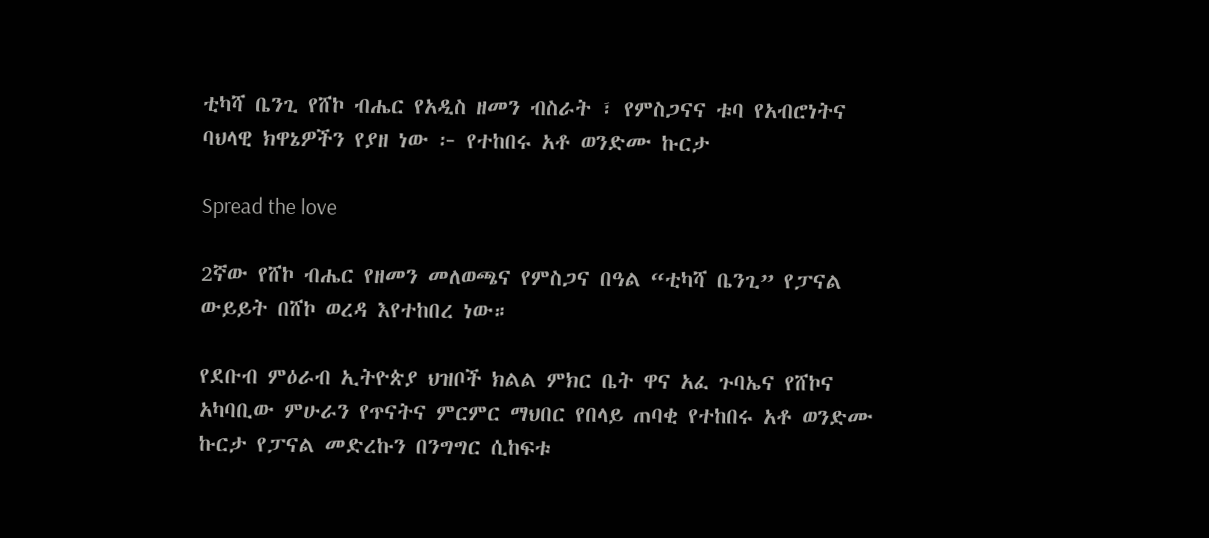ቲካሻ ቤንጊ የሸኮ ብሔር የአዲስ ዘመን ብስራት ፣ የምስጋናና ቱባ የአብሮነትና ባህላዊ ክዋኔዎችን የያዘ ነው ፦ የተከበሩ አቶ ወንድሙ ኩርታ

Spread the love

2ኛው የሸኮ ብሔር የዘመን መለወጫና የምስጋና በዓል “ቲካሻ ቤንጊ” የፓናል ውይይት በሸኮ ወረዳ እየተከበረ ነው።

የደቡብ ምዕራብ ኢትዮጵያ ህዝቦች ክልል ምክር ቤት ዋና አፈ ጉባኤና የሸኮና አካባቢው ምሁራን የጥናትና ምርምር ማህበር የበላይ ጠባቂ የተከበሩ አቶ ወንድሙ ኩርታ የፓናል መድረኩን በንግግር ሲከፍቱ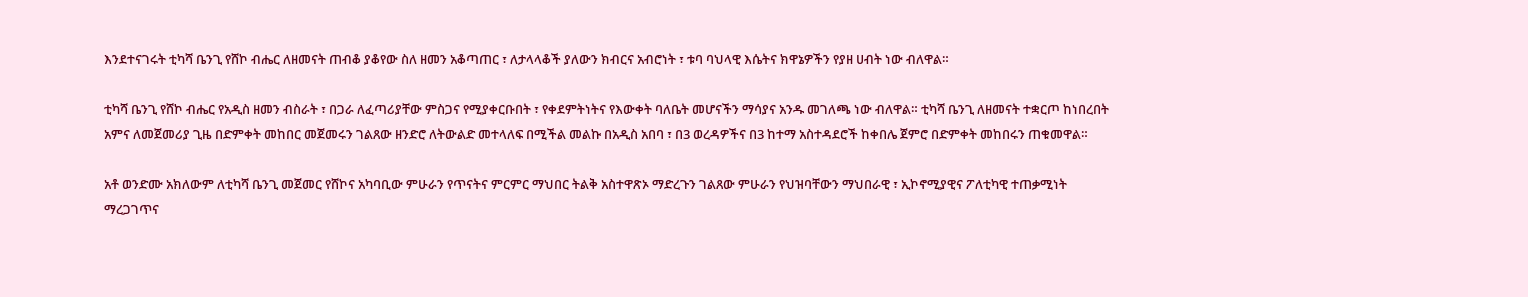እንደተናገሩት ቲካሻ ቤንጊ የሸኮ ብሔር ለዘመናት ጠብቆ ያቆየው ስለ ዘመን አቆጣጠር ፣ ለታላላቆች ያለውን ክብርና አብሮነት ፣ ቱባ ባህላዊ እሴትና ክዋኔዎችን የያዘ ሀብት ነው ብለዋል።

ቲካሻ ቤንጊ የሸኮ ብሔር የአዲስ ዘመን ብስራት ፣ በጋራ ለፈጣሪያቸው ምስጋና የሚያቀርቡበት ፣ የቀደምትነትና የእውቀት ባለቤት መሆናችን ማሳያና አንዱ መገለጫ ነው ብለዋል። ቲካሻ ቤንጊ ለዘመናት ተቋርጦ ከነበረበት አምና ለመጀመሪያ ጊዜ በድምቀት መከበር መጀመሩን ገልጸው ዘንድሮ ለትውልድ መተላለፍ በሚችል መልኩ በአዲስ አበባ ፣ በ3 ወረዳዎችና በ3 ከተማ አስተዳደሮች ከቀበሌ ጀምሮ በድምቀት መከበሩን ጠቁመዋል።

አቶ ወንድሙ አክለውም ለቲካሻ ቤንጊ መጀመር የሸኮና አካባቢው ምሁራን የጥናትና ምርምር ማህበር ትልቅ አስተዋጽኦ ማድረጉን ገልጸው ምሁራን የህዝባቸውን ማህበራዊ ፣ ኢኮኖሚያዊና ፖለቲካዊ ተጠቃሚነት ማረጋገጥና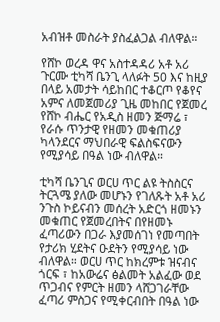አብዝቶ መስራት ያስፈልጋል ብለዋል።

የሸኮ ወረዳ ዋና አስተዳዳሪ አቶ አሪ ጉርሙ ቲካሻ ቤንጊ ላለፉት 50 እና ከዚያ በላይ አመታት ሳይከበር ተቆርጦ የቆየና አምና ለመጀመሪያ ጊዜ መከበር የጀመረ የሸኮ ብሔር የአዲስ ዘመን ጅማሬ ፣ የራሱ ጥንታዊ የዘመን መቁጠሪያ ካላንደርና ማህበራዊ ፍልስፍናውን የሚያሳይ በዓል ነው ብለዋል።

ቲካሻ ቤንጊና ወርሀ ጥር ልዩ ትስስርና ትርጓሜ ያለው መሆኑን የገለጹት አቶ አሪ ንጉስ ኮይናብን መሰረት አድርጎ ዘመኑን መቁጠር የጀመረበትና በየዘመኑ ፈጣሪውን በጋራ እያመሰገነ የመጣበት የታሪክ ሂደትና ዑደትን የሚያሳይ ነው ብለዋል። ወርሀ ጥር ከክረምቱ ዝናብና ጎርፍ ፣ ከአውሬና ፅልመት አልፈው ወደ ጥጋብና የምርት ዘመን ላሸጋገራቸው ፈጣሪ ምስጋና የሚቀርብበት በዓል ነው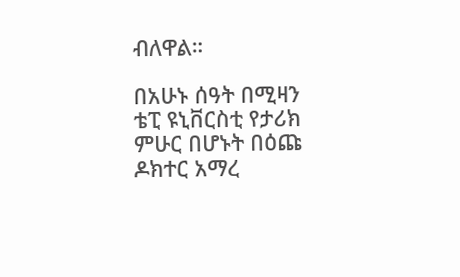ብለዋል።

በአሁኑ ሰዓት በሚዛን ቴፒ ዩኒቨርስቲ የታሪክ ምሁር በሆኑት በዕጩ ዶክተር አማረ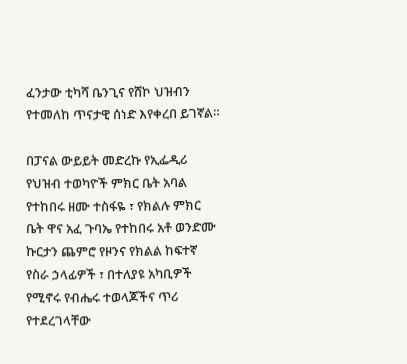ፈንታው ቲካሻ ቤንጊና የሸኮ ህዝብን የተመለከ ጥናታዊ ሰነድ እየቀረበ ይገኛል።

በፓናል ውይይት መድረኩ የኢፌዲሪ የህዝብ ተወካዮች ምክር ቤት አባል የተከበሩ ዘሙ ተስፋዬ ፣ የክልሉ ምክር ቤት ዋና አፈ ጉባኤ የተከበሩ አቶ ወንድሙ ኩርታን ጨምሮ የዞንና የክልል ከፍተኛ የስራ ኃላፊዎች ፣ በተለያዩ አካቢዎች የሚኖሩ የብሔሩ ተወላጆችና ጥሪ የተደረገላቸው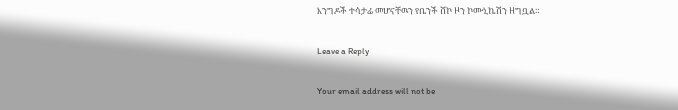እንግዶች ተሳታፊ መሆናቸዉን የቤንች ሸኮ ዞን ኮሙኒኬሽን ዘግቧል።

Leave a Reply

Your email address will not be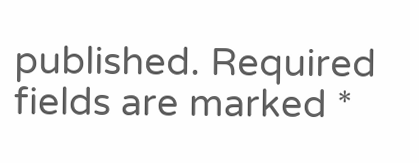published. Required fields are marked *